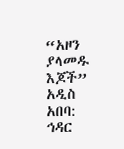“አዞን ያላመዱ እጆች”
አዲስ አበባ: ኅዳር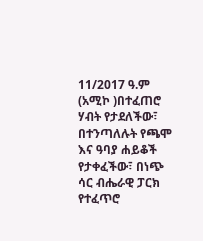11/2017 ዓ.ም (አሚኮ )በተፈጠሮ ሃብት የታደለችው፣ በተንጣለሉት የጫሞ እና ዓባያ ሐይቆች የታቀፈችው፣ በነጭ ሳር ብሔራዊ ፓርክ የተፈጥሮ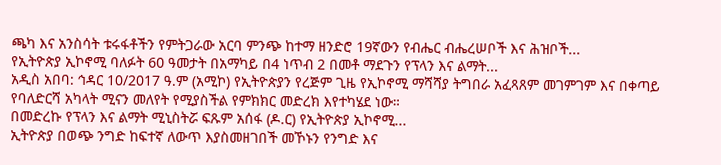ጫካ እና አንስሳት ቱሩፋቶችን የምትጋራው አርባ ምንጭ ከተማ ዘንድሮ 19ኛውን የብሔር ብሔረሠቦች እና ሕዝቦች...
የኢትዮጵያ ኢኮኖሚ ባለፉት 60 ዓመታት በአማካይ በ4 ነጥብ 2 በመቶ ማደጉን የፕላን እና ልማት...
አዲስ አበባ: ኅዳር 10/2017 ዓ.ም (አሚኮ) የኢትዮጵያን የረጅም ጊዜ የኢኮኖሚ ማሻሻያ ትግበራ አፈጻጸም መገምገም እና በቀጣይ የባለድርሻ አካላት ሚናን መለየት የሚያስችል የምክክር መድረክ እየተካሄደ ነው።
በመድረኩ የፕላን እና ልማት ሚኒስትሯ ፍጹም አሰፋ (ዶ.ር) የኢትዮጵያ ኢኮኖሚ...
ኢትዮጵያ በወጭ ንግድ ከፍተኛ ለውጥ እያስመዘገበች መኾኑን የንግድ እና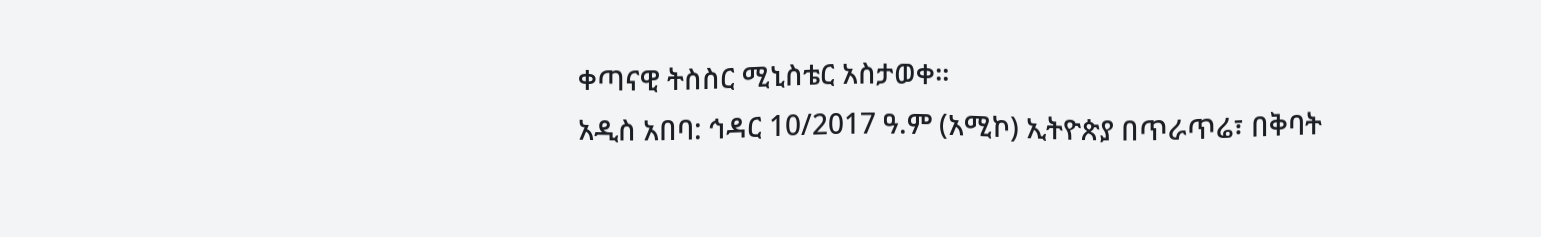ቀጣናዊ ትስስር ሚኒስቴር አስታወቀ።
አዲስ አበባ: ኅዳር 10/2017 ዓ.ም (አሚኮ) ኢትዮጵያ በጥራጥሬ፣ በቅባት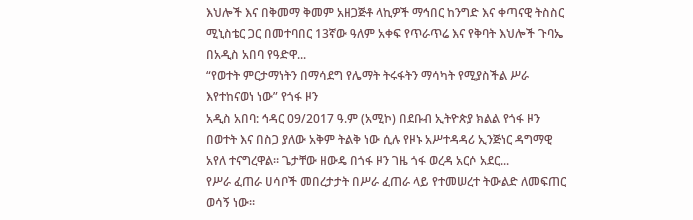እህሎች እና በቅመማ ቅመም አዘጋጅቶ ላኪዎች ማኅበር ከንግድ እና ቀጣናዊ ትስስር ሚኒስቴር ጋር በመተባበር 13ኛው ዓለም አቀፍ የጥራጥሬ እና የቅባት እህሎች ጉባኤ በአዲስ አበባ የዓድዋ...
“የወተት ምርታማነትን በማሳደግ የሌማት ትሩፋትን ማሳካት የሚያስችል ሥራ እየተከናወነ ነው” የጎፋ ዞን
አዲስ አበባ: ኅዳር 09/2017 ዓ.ም (አሚኮ) በደቡብ ኢትዮጵያ ክልል የጎፋ ዞን በወተት እና በስጋ ያለው አቅም ትልቅ ነው ሲሉ የዞኑ አሥተዳዳሪ ኢንጅነር ዳግማዊ አየለ ተናግረዋል። ጌታቸው ዘውዴ በጎፋ ዞን ገዜ ጎፋ ወረዳ አርሶ አደር...
የሥራ ፈጠራ ሀሳቦች መበረታታት በሥራ ፈጠራ ላይ የተመሠረተ ትውልድ ለመፍጠር ወሳኝ ነው።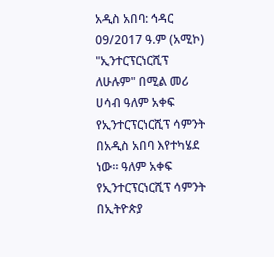አዲስ አበባ: ኅዳር 09/2017 ዓ.ም (አሚኮ) "ኢንተርፕርነርሺፕ ለሁሉም" በሚል መሪ ሀሳብ ዓለም አቀፍ የኢንተርፕርነርሺፕ ሳምንት በአዲስ አበባ እየተካሄደ ነው። ዓለም አቀፍ የኢንተርፕርነርሺፕ ሳምንት በኢትዮጵያ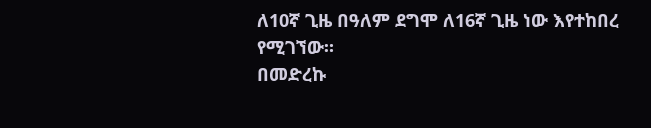ለ10ኛ ጊዜ በዓለም ደግሞ ለ16ኛ ጊዜ ነው እየተከበረ የሚገኘው።
በመድረኩ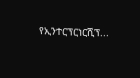የኢንተርፕርነርሺፕ...